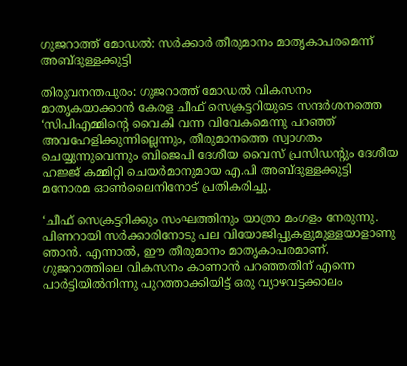ഗുജറാത്ത് മോഡല്‍: സര്‍ക്കാര്‍ തീരുമാനം മാതൃകാപരമെന്ന് അബ്ദുള്ളക്കുട്ടി

തിരുവനന്തപുരം: ഗുജറാത്ത് മോഡല്‍ വികസനം മാതൃകയാക്കാന്‍ കേരള ചീഫ് സെക്രട്ടറിയുടെ സന്ദര്‍ശനത്തെ ‘സിപിഎമ്മിന്റെ വൈകി വന്ന വിവേകമെന്നു പറഞ്ഞ് അവഹേളിക്കുന്നില്ലെന്നും, തീരുമാനത്തെ സ്വാഗതം ചെയ്യുന്നുവെന്നും ബിജെപി ദേശീയ വൈസ് പ്രസിഡന്റും ദേശീയ ഹജ്ജ് കമ്മിറ്റി ചെയര്‍മാനുമായ എ.പി അബ്ദുള്ളക്കുട്ടി മനോരമ ഓണ്‍ലൈനിനോട് പ്രതികരിച്ചു.

‘ചീഫ് സെക്രട്ടറിക്കും സംഘത്തിനും യാത്രാ മംഗളം നേരുന്നു. പിണറായി സര്‍ക്കാരിനോടു പല വിയോജിപ്പുകളുമുള്ളയാളാണു ഞാന്‍. എന്നാല്‍, ഈ തീരുമാനം മാതൃകാപരമാണ്. ഗുജറാത്തിലെ വികസനം കാണാന്‍ പറഞ്ഞതിന് എന്നെ പാര്‍ട്ടിയില്‍നിന്നു പുറത്താക്കിയിട്ട് ഒരു വ്യാഴവട്ടക്കാലം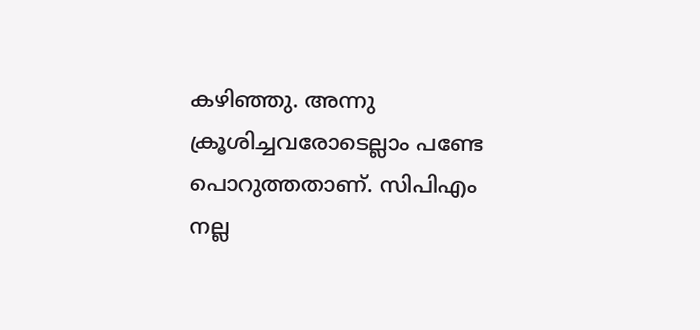കഴിഞ്ഞു. അന്നു ക്രൂശിച്ചവരോടെല്ലാം പണ്ടേ പൊറുത്തതാണ്. സിപിഎം നല്ല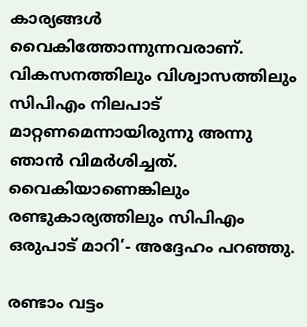കാര്യങ്ങള്‍ വൈകിത്തോന്നുന്നവരാണ്. വികസനത്തിലും വിശ്വാസത്തിലും സിപിഎം നിലപാട് മാറ്റണമെന്നായിരുന്നു അന്നു ഞാന്‍ വിമര്‍ശിച്ചത്. വൈകിയാണെങ്കിലും രണ്ടുകാര്യത്തിലും സിപിഎം ഒരുപാട് മാറി’- അദ്ദേഹം പറഞ്ഞു.

രണ്ടാം വട്ടം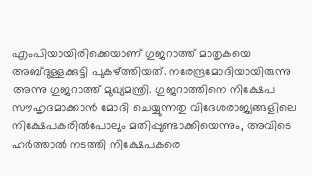എംപിയായിരിക്കെയാണ് ഗുജറാത്ത് മാതൃകയെ അബ്ദുള്ളക്കുട്ടി പുകഴ്ത്തിയത്. നരേന്ദ്രമോദിയായിരുന്നു അന്നു ഗുജറാത്ത് മുഖ്യമന്ത്രി. ഗുജറാത്തിനെ നിക്ഷേപ സൗഹൃദമാക്കാന്‍ മോദി ചെയ്യുന്നതു വിദേശരാജ്യങ്ങളിലെ നിക്ഷേപകരില്‍പോലും മതിപ്പുണ്ടാക്കിയെന്നും, അവിടെ ഹര്‍ത്താല്‍ നടത്തി നിക്ഷേപകരെ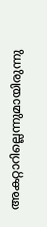അകറ്റാറില്ലെന്നുമായിരുന്നു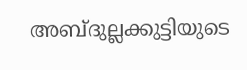അബ്ദുല്ലക്കുട്ടിയുടെ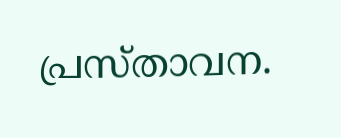പ്രസ്താവന.